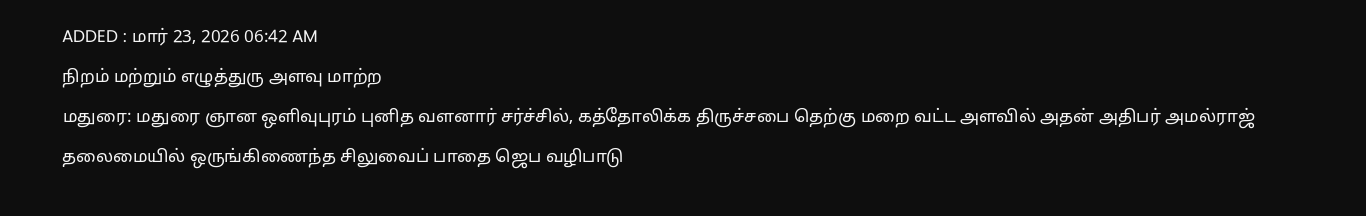ADDED : மார் 23, 2026 06:42 AM
நிறம் மற்றும் எழுத்துரு அளவு மாற்ற
மதுரை: மதுரை ஞான ஒளிவுபுரம் புனித வளனார் சர்ச்சில், கத்தோலிக்க திருச்சபை தெற்கு மறை வட்ட அளவில் அதன் அதிபர் அமல்ராஜ் தலைமையில் ஒருங்கிணைந்த சிலுவைப் பாதை ஜெப வழிபாடு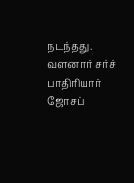நடந்தது.
வளனார் சர்ச் பாதிரியார் ஜோசப்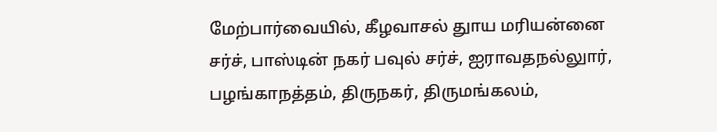மேற்பார்வையில், கீழவாசல் துாய மரியன்னை சர்ச், பாஸ்டின் நகர் பவுல் சர்ச், ஐராவதநல்லுார், பழங்காநத்தம், திருநகர், திருமங்கலம்,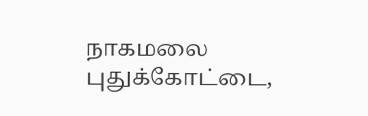நாகமலை புதுக்கோட்டை,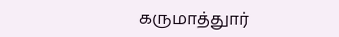கருமாத்துார்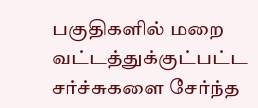பகுதிகளில் மறை வட்டத்துக்குட்பட்ட சர்ச்சுகளை சேர்ந்த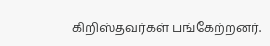கிறிஸ்தவர்கள் பங்கேற்றனர்.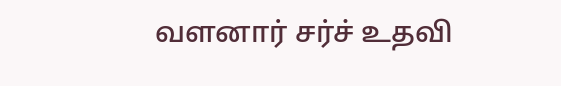வளனார் சர்ச் உதவி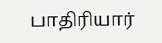பாதிரியார்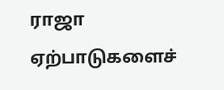ராஜா ஏற்பாடுகளைச்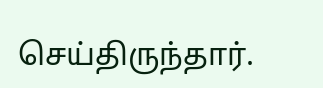செய்திருந்தார்.